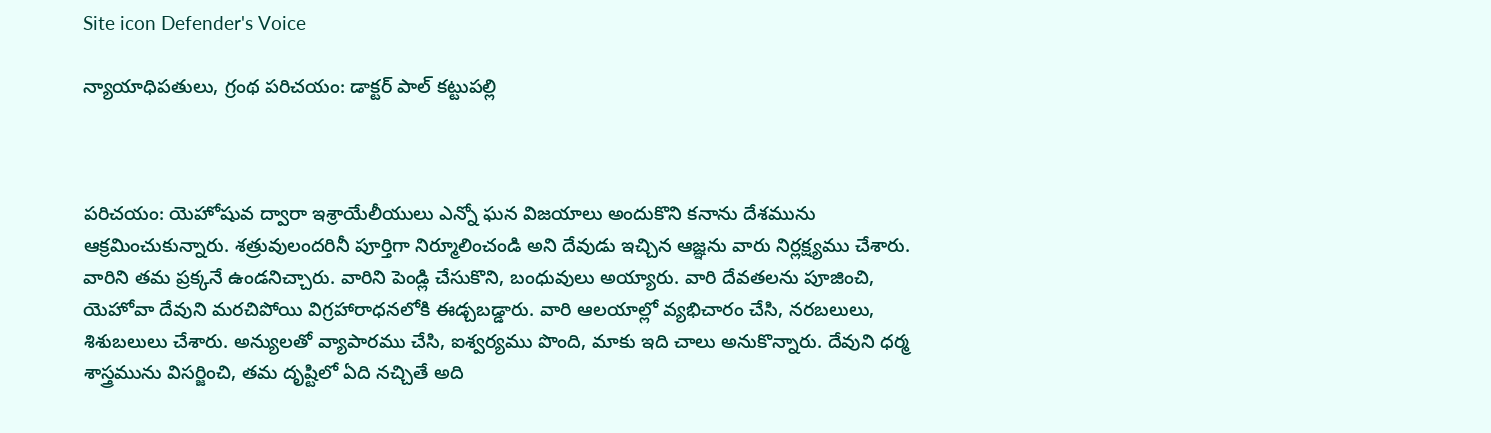Site icon Defender's Voice

న్యాయాధిపతులు, గ్రంథ పరిచయం: డాక్టర్ పాల్ కట్టుపల్లి



పరిచయం: యెహోషువ ద్వారా ఇశ్రాయేలీయులు ఎన్నో ఘన విజయాలు అందుకొని కనాను దేశమును ఆక్రమించుకున్నారు. శత్రువులందరినీ పూర్తిగా నిర్మూలించండి అని దేవుడు ఇచ్చిన ఆజ్ఞను వారు నిర్లక్ష్యము చేశారు. వారిని తమ ప్రక్కనే ఉండనిచ్చారు. వారిని పెండ్లి చేసుకొని, బంధువులు అయ్యారు. వారి దేవతలను పూజించి, యెహోవా దేవుని మరచిపోయి విగ్రహారాధనలోకి ఈడ్చబడ్డారు. వారి ఆలయాల్లో వ్యభిచారం చేసి, నరబలులు, శిశుబలులు చేశారు. అన్యులతో వ్యాపారము చేసి, ఐశ్వర్యము పొంది, మాకు ఇది చాలు అనుకొన్నారు. దేవుని ధర్మ శాస్త్రమును విసర్జించి, తమ దృష్టిలో ఏది నచ్చితే అది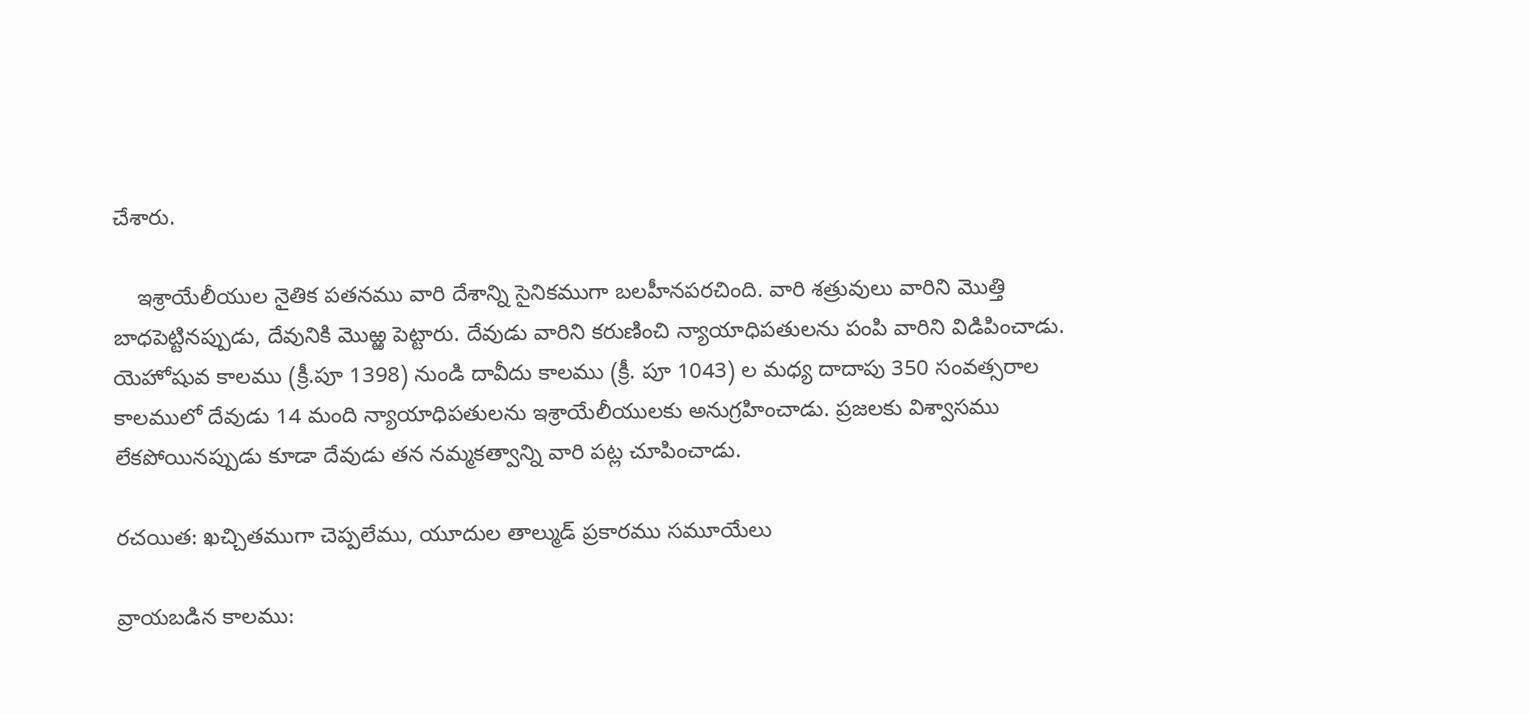చేశారు.

    ఇశ్రాయేలీయుల నైతిక పతనము వారి దేశాన్ని సైనికముగా బలహీనపరచింది. వారి శత్రువులు వారిని మొత్తి బాధపెట్టినప్పుడు, దేవునికి మొఱ్ఱ పెట్టారు. దేవుడు వారిని కరుణించి న్యాయాధిపతులను పంపి వారిని విడిపించాడు. యెహోషువ కాలము (క్రీ.పూ 1398) నుండి దావీదు కాలము (క్రీ. పూ 1043) ల మధ్య దాదాపు 350 సంవత్సరాల కాలములో దేవుడు 14 మంది న్యాయాధిపతులను ఇశ్రాయేలీయులకు అనుగ్రహించాడు. ప్రజలకు విశ్వాసము లేకపోయినప్పుడు కూడా దేవుడు తన నమ్మకత్వాన్ని వారి పట్ల చూపించాడు.

రచయిత: ఖచ్చితముగా చెప్పలేము, యూదుల తాల్ముడ్ ప్రకారము సమూయేలు

వ్రాయబడిన కాలము: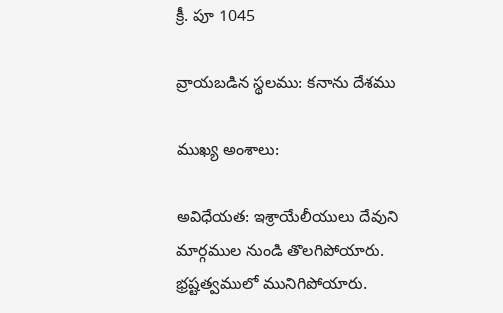క్రీ. పూ 1045

వ్రాయబడిన స్థలము: కనాను దేశము

ముఖ్య అంశాలు:

అవిధేయత: ఇశ్రాయేలీయులు దేవుని మార్గముల నుండి తొలగిపోయారు. భ్రష్టత్వములో మునిగిపోయారు.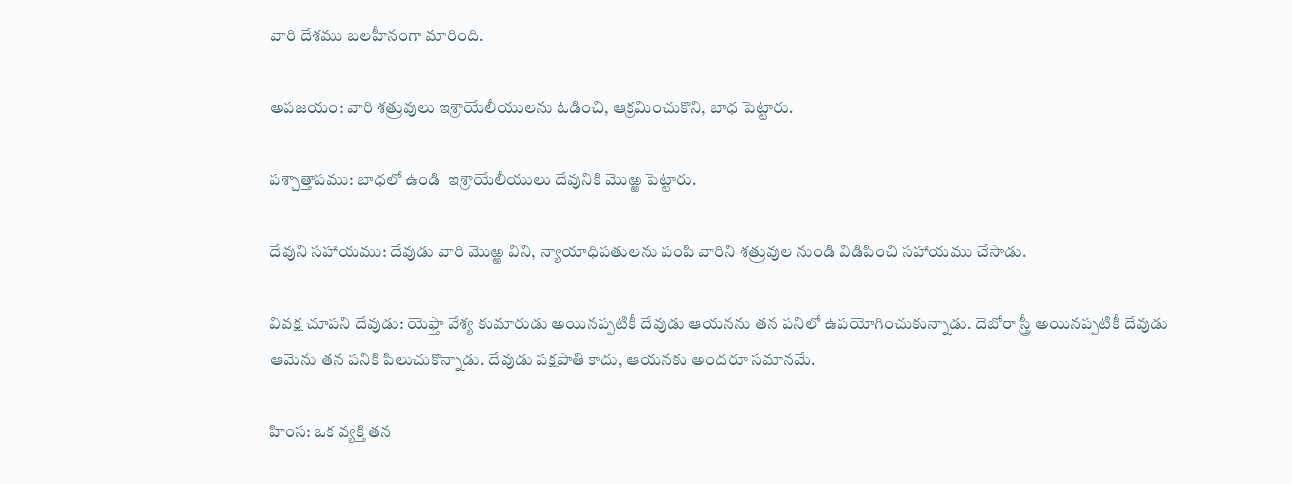వారి దేశము బలహీనంగా మారింది.

అపజయం: వారి శత్రువులు ఇశ్రాయేలీయులను ఓడించి, ఆక్రమించుకొని, బాధ పెట్టారు.

పశ్చాత్తాపము: బాధలో ఉండి  ఇశ్రాయేలీయులు దేవునికి మొఱ్ఱ పెట్టారు.

దేవుని సహాయము: దేవుడు వారి మొఱ్ఱ విని, న్యాయాధిపతులను పంపి వారిని శత్రువుల నుండి విడిపించి సహాయము చేసాడు.

వివక్ష చూపని దేవుడు: యెఫ్తా వేశ్య కుమారుడు అయినప్పటికీ దేవుడు ఆయనను తన పనిలో ఉపయోగించుకున్నాడు. దెబోరా స్త్రీ అయినప్పటికీ దేవుడు ఆమెను తన పనికి పిలుచుకొన్నాడు. దేవుడు పక్షపాతి కాదు, ఆయనకు అందరూ సమానమే.

హింస: ఒక వ్యక్తి తన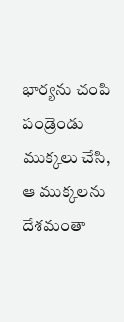భార్యను చంపి పండ్రెండు ముక్కలు చేసి, ఆ ముక్కలను దేశమంతా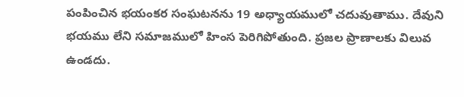పంపించిన భయంకర సంఘటనను 19 అధ్యాయములో చదువుతాము. దేవుని భయము లేని సమాజములో హింస పెరిగిపోతుంది. ప్రజల ప్రాణాలకు విలువ ఉండదు.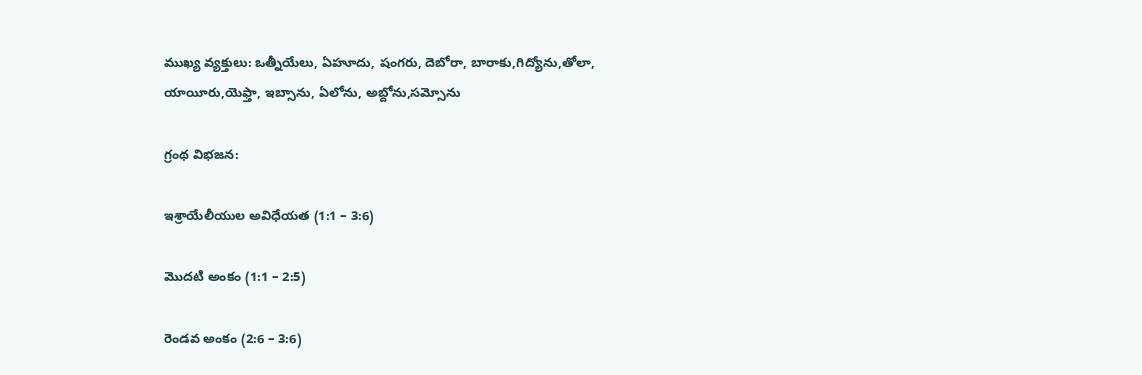ముఖ్య వ్యక్తులు: ఒత్నీయేలు, ఏహూదు, షంగరు, దెబోరా, బారాకు,గిద్యోను,తోలా, యాయీరు,యెఫ్తా, ఇబ్సాను, ఏలోను, అబ్దోను,సమ్సోను

గ్రంథ విభజన:

ఇశ్రాయేలీయుల అవిధేయత (1:1 – 3:6)

మొదటి అంకం (1:1 – 2:5)

రెండవ అంకం (2:6 – 3:6)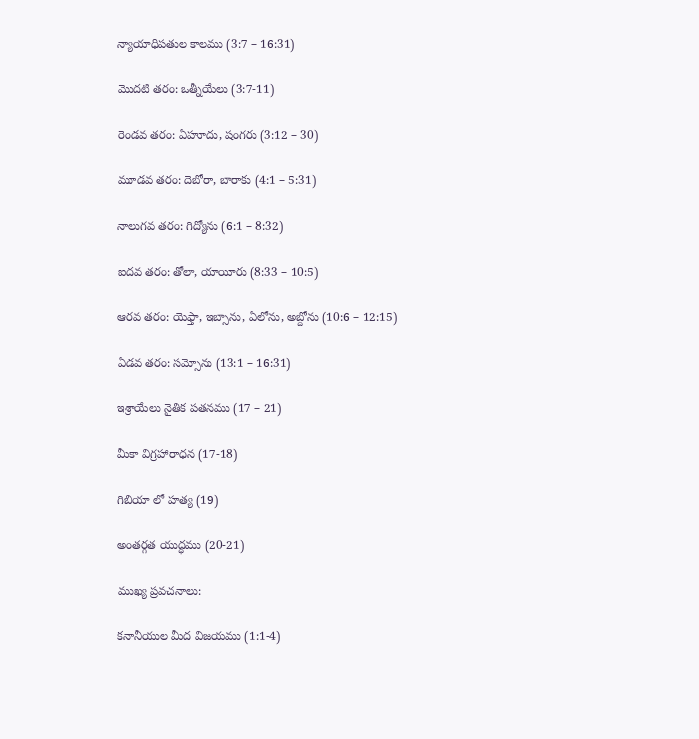న్యాయాధిపతుల కాలము (3:7 – 16:31)

మొదటి తరం: ఒత్నీయేలు (3:7-11)

రెండవ తరం: ఏహూదు, షంగరు (3:12 – 30)

మూడవ తరం: దెబోరా, బారాకు (4:1 – 5:31)

నాలుగవ తరం: గిద్యోను (6:1 – 8:32)

ఐదవ తరం: తోలా, యాయీరు (8:33 – 10:5)

ఆరవ తరం: యెఫ్తా, ఇబ్సాను, ఏలోను, అబ్దోను (10:6 – 12:15)

ఏడవ తరం: సమ్సోను (13:1 – 16:31)

ఇశ్రాయేలు నైతిక పతనము (17 – 21)

మీకా విగ్రహారాధన (17-18)

గిబియా లో హత్య (19)

అంతర్గత యుద్ధము (20-21)

ముఖ్య ప్రవచనాలు:

కనానీయుల మీద విజయము (1:1-4)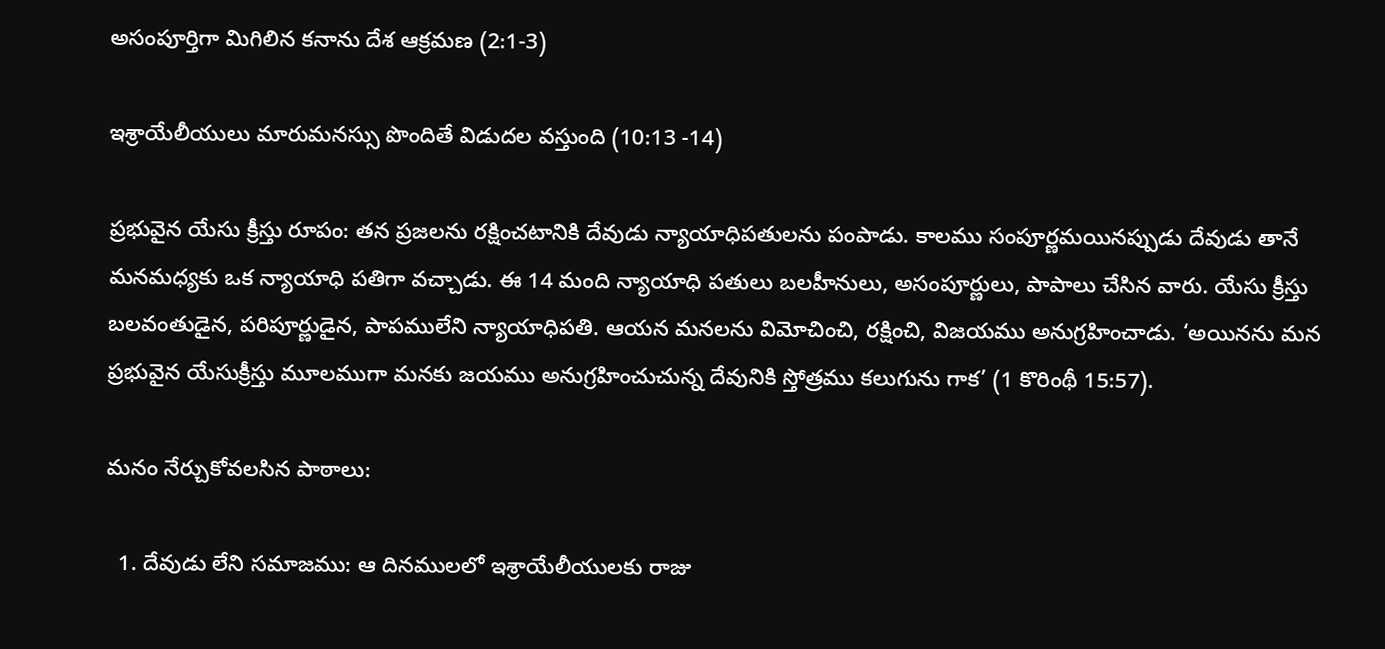అసంపూర్తిగా మిగిలిన కనాను దేశ ఆక్రమణ (2:1-3)

ఇశ్రాయేలీయులు మారుమనస్సు పొందితే విడుదల వస్తుంది (10:13 -14)

ప్రభువైన యేసు క్రీస్తు రూపం: తన ప్రజలను రక్షించటానికి దేవుడు న్యాయాధిపతులను పంపాడు. కాలము సంపూర్ణమయినప్పుడు దేవుడు తానే మనమధ్యకు ఒక న్యాయాధి పతిగా వచ్చాడు. ఈ 14 మంది న్యాయాధి పతులు బలహీనులు, అసంపూర్ణులు, పాపాలు చేసిన వారు. యేసు క్రీస్తు బలవంతుడైన, పరిపూర్ణుడైన, పాపములేని న్యాయాధిపతి. ఆయన మనలను విమోచించి, రక్షించి, విజయము అనుగ్రహించాడు. ‘అయినను మన ప్రభువైన యేసుక్రీస్తు మూలముగా మనకు జయము అనుగ్రహించుచున్న దేవునికి స్తోత్రము కలుగును గాక’ (1 కొరింథీ 15:57).

మనం నేర్చుకోవలసిన పాఠాలు:

  1. దేవుడు లేని సమాజము: ఆ దినములలో ఇశ్రాయేలీయులకు రాజు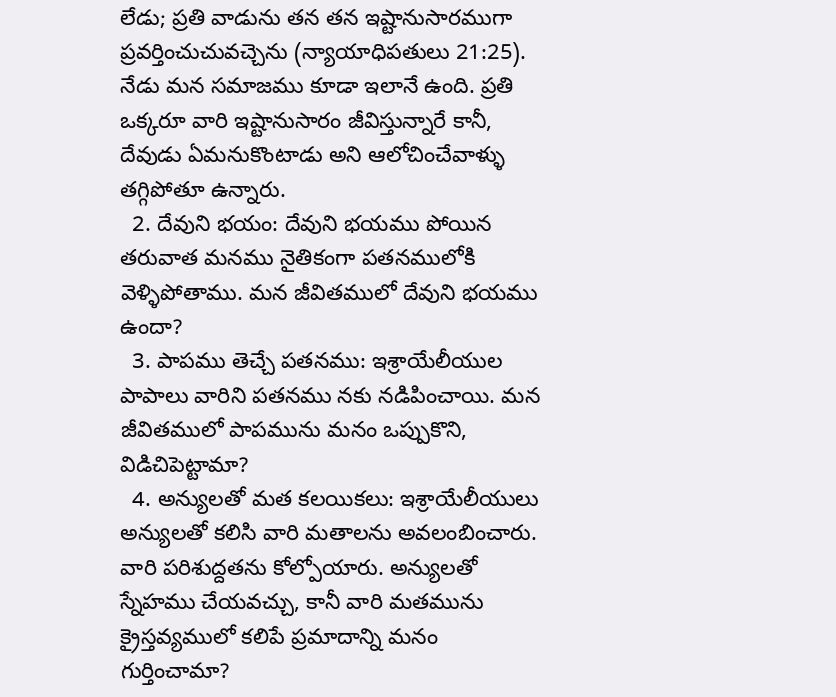లేడు; ప్రతి వాడును తన తన ఇష్టానుసారముగా ప్రవర్తించుచువచ్చెను (న్యాయాధిపతులు 21:25). నేడు మన సమాజము కూడా ఇలానే ఉంది. ప్రతి ఒక్కరూ వారి ఇష్టానుసారం జీవిస్తున్నారే కానీ, దేవుడు ఏమనుకొంటాడు అని ఆలోచించేవాళ్ళు తగ్గిపోతూ ఉన్నారు.
  2. దేవుని భయం: దేవుని భయము పోయిన తరువాత మనము నైతికంగా పతనములోకి వెళ్ళిపోతాము. మన జీవితములో దేవుని భయము ఉందా?
  3. పాపము తెచ్చే పతనము: ఇశ్రాయేలీయుల పాపాలు వారిని పతనము నకు నడిపించాయి. మన జీవితములో పాపమును మనం ఒప్పుకొని, విడిచిపెట్టామా?
  4. అన్యులతో మత కలయికలు: ఇశ్రాయేలీయులు అన్యులతో కలిసి వారి మతాలను అవలంబించారు. వారి పరిశుద్దతను కోల్పోయారు. అన్యులతో స్నేహము చేయవచ్చు, కానీ వారి మతమును క్రైస్తవ్యములో కలిపే ప్రమాదాన్ని మనం గుర్తించామా?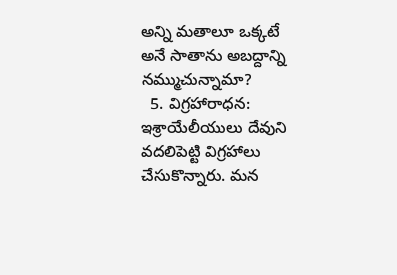అన్ని మతాలూ ఒక్కటే అనే సాతాను అబద్దాన్ని నమ్ముచున్నామా?
  5. విగ్రహారాధన: ఇశ్రాయేలీయులు దేవుని వదలిపెట్టి విగ్రహాలు చేసుకొన్నారు. మన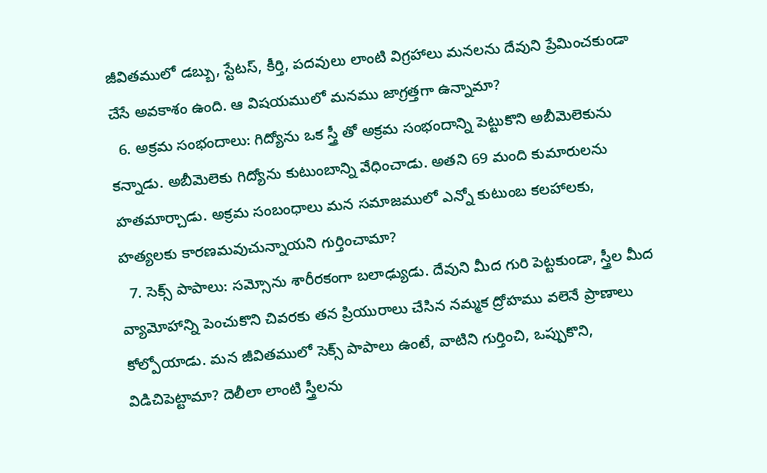జీవితములో డబ్బు, స్టేటస్, కీర్తి, పదవులు లాంటి విగ్రహాలు మనలను దేవుని ప్రేమించకుండా చేసే అవకాశం ఉంది. ఆ విషయములో మనము జాగ్రత్తగా ఉన్నామా?
  6. అక్రమ సంభందాలు: గిద్యోను ఒక స్త్రీ తో అక్రమ సంభందాన్ని పెట్టుకొని అబీమెలెకును కన్నాడు. అబీమెలెకు గిద్యోను కుటుంబాన్ని వేధించాడు. అతని 69 మంది కుమారులను హతమార్చాడు. అక్రమ సంబంధాలు మన సమాజములో ఎన్నో కుటుంబ కలహాలకు, హత్యలకు కారణమవుచున్నాయని గుర్తించామా?
  7. సెక్స్ పాపాలు: సమ్సోను శారీరకంగా బలాఢ్యుడు. దేవుని మీద గురి పెట్టకుండా, స్త్రీల మీద వ్యామోహాన్ని పెంచుకొని చివరకు తన ప్రియురాలు చేసిన నమ్మక ద్రోహము వలెనే ప్రాణాలు కోల్పోయాడు. మన జీవితములో సెక్స్ పాపాలు ఉంటే, వాటిని గుర్తించి, ఒప్పుకొని, విడిచిపెట్టామా? దెలీలా లాంటి స్త్రీలను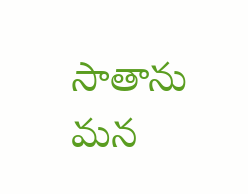సాతాను మన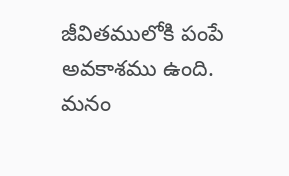జీవితములోకి పంపే అవకాశము ఉంది. మనం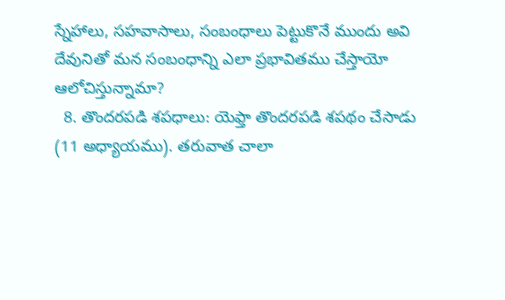స్నేహాలు, సహవాసాలు, సంబంధాలు పెట్టుకొనే ముందు అవి దేవునితో మన సంబంధాన్ని ఎలా ప్రభావితము చేస్తాయో ఆలోచిస్తున్నామా?
  8. తొందరపడి శపధాలు: యెఫ్తా తొందరపడి శపథం చేసాడు (11 అధ్యాయము). తరువాత చాలా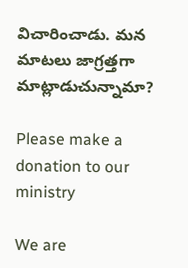విచారించాడు. మన మాటలు జాగ్రత్తగా మాట్లాడుచున్నామా?

Please make a donation to our ministry

We are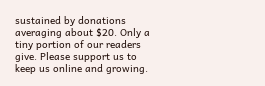sustained by donations averaging about $20. Only a tiny portion of our readers give. Please support us to keep us online and growing.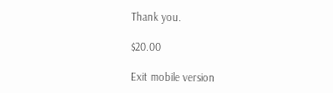Thank you.

$20.00

Exit mobile version